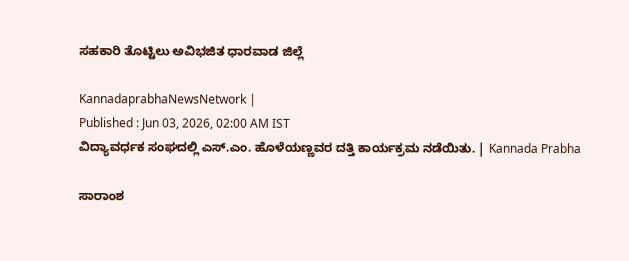ಸಹಕಾರಿ ತೊಟ್ಟಿಲು ಅವಿಭಜಿತ ಧಾರವಾಡ ಜಿಲ್ಲೆ

KannadaprabhaNewsNetwork |
Published : Jun 03, 2026, 02:00 AM IST
ವಿದ್ಯಾವರ್ಧಕ ಸಂಘದಲ್ಲಿ ಎಸ್‌.ಎಂ. ಹೊಳೆಯಣ್ಣವರ ದತ್ತಿ ಕಾರ್ಯಕ್ರಮ ನಡೆಯಿತು. | Kannada Prabha

ಸಾರಾಂಶ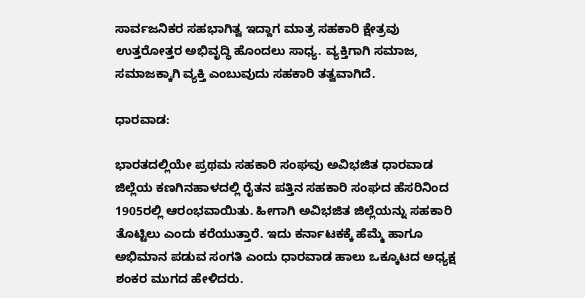ಸಾರ್ವಜನಿಕರ ಸಹಭಾಗಿತ್ವ ಇದ್ದಾಗ ಮಾತ್ರ ಸಹಕಾರಿ ಕ್ಷೇತ್ರವು ಉತ್ತರೋತ್ತರ ಅಭಿವೃದ್ಧಿ ಹೊಂದಲು ಸಾಧ್ಯ. ವ್ಯಕ್ತಿಗಾಗಿ ಸಮಾಜ, ಸಮಾಜಕ್ಕಾಗಿ ವ್ಯಕ್ತಿ ಎಂಬುವುದು ಸಹಕಾರಿ ತತ್ವವಾಗಿದೆ.

ಧಾರವಾಡ:

ಭಾರತದಲ್ಲಿಯೇ ಪ್ರಥಮ ಸಹಕಾರಿ ಸಂಘವು ಅವಿಭಜಿತ ಧಾರವಾಡ ಜಿಲ್ಲೆಯ ಕಣಗಿನಹಾಳದಲ್ಲಿ ರೈತನ ಪತ್ತಿನ ಸಹಕಾರಿ ಸಂಘದ ಹೆಸರಿನಿಂದ 1905ರಲ್ಲಿ ಆರಂಭವಾಯಿತು. ಹೀಗಾಗಿ ಅವಿಭಜಿತ ಜಿಲ್ಲೆಯನ್ನು ಸಹಕಾರಿ ತೊಟ್ಟಿಲು ಎಂದು ಕರೆಯುತ್ತಾರೆ. ಇದು ಕರ್ನಾಟಕಕ್ಕೆ ಹೆಮ್ಮೆ ಹಾಗೂ ಅಭಿಮಾನ ಪಡುವ ಸಂಗತಿ ಎಂದು ಧಾರವಾಡ ಹಾಲು ಒಕ್ಕೂಟದ ಅಧ್ಯಕ್ಷ ಶಂಕರ ಮುಗದ ಹೇಳಿದರು.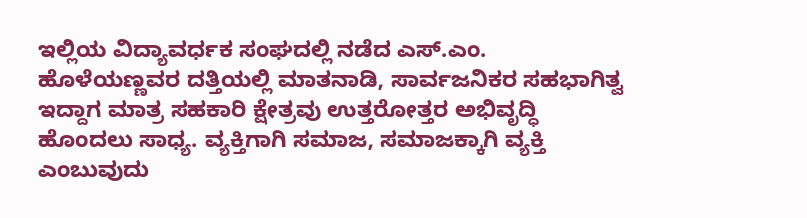ಇಲ್ಲಿಯ ವಿದ್ಯಾವರ್ಧಕ ಸಂಘದಲ್ಲಿ ನಡೆದ ಎಸ್‌.ಎಂ. ಹೊಳೆಯಣ್ಣವರ ದತ್ತಿಯಲ್ಲಿ ಮಾತನಾಡಿ, ಸಾರ್ವಜನಿಕರ ಸಹಭಾಗಿತ್ವ ಇದ್ದಾಗ ಮಾತ್ರ ಸಹಕಾರಿ ಕ್ಷೇತ್ರವು ಉತ್ತರೋತ್ತರ ಅಭಿವೃದ್ಧಿ ಹೊಂದಲು ಸಾಧ್ಯ. ವ್ಯಕ್ತಿಗಾಗಿ ಸಮಾಜ, ಸಮಾಜಕ್ಕಾಗಿ ವ್ಯಕ್ತಿ ಎಂಬುವುದು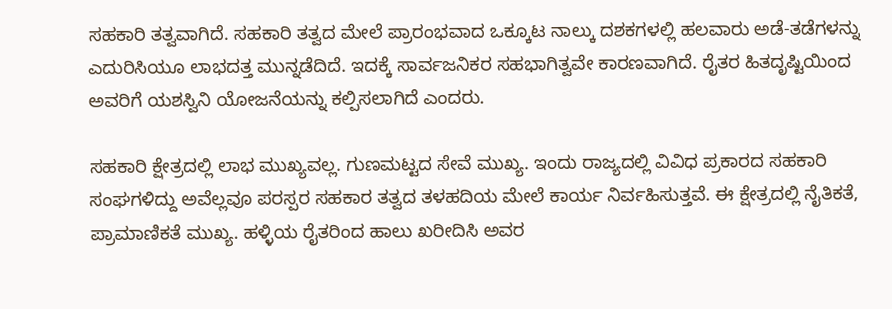ಸಹಕಾರಿ ತತ್ವವಾಗಿದೆ. ಸಹಕಾರಿ ತತ್ವದ ಮೇಲೆ ಪ್ರಾರಂಭವಾದ ಒಕ್ಕೂಟ ನಾಲ್ಕು ದಶಕಗಳಲ್ಲಿ ಹಲವಾರು ಅಡೆ-ತಡೆಗಳನ್ನು ಎದುರಿಸಿಯೂ ಲಾಭದತ್ತ ಮುನ್ನಡೆದಿದೆ. ಇದಕ್ಕೆ ಸಾರ್ವಜನಿಕರ ಸಹಭಾಗಿತ್ವವೇ ಕಾರಣವಾಗಿದೆ. ರೈತರ ಹಿತದೃಷ್ಟಿಯಿಂದ ಅವರಿಗೆ ಯಶಸ್ವಿನಿ ಯೋಜನೆಯನ್ನು ಕಲ್ಪಿಸಲಾಗಿದೆ ಎಂದರು.

ಸಹಕಾರಿ ಕ್ಷೇತ್ರದಲ್ಲಿ ಲಾಭ ಮುಖ್ಯವಲ್ಲ. ಗುಣಮಟ್ಟದ ಸೇವೆ ಮುಖ್ಯ. ಇಂದು ರಾಜ್ಯದಲ್ಲಿ ವಿವಿಧ ಪ್ರಕಾರದ ಸಹಕಾರಿ ಸಂಘಗಳಿದ್ದು ಅವೆಲ್ಲವೂ ಪರಸ್ಪರ ಸಹಕಾರ ತತ್ವದ ತಳಹದಿಯ ಮೇಲೆ ಕಾರ್ಯ ನಿರ್ವಹಿಸುತ್ತವೆ. ಈ ಕ್ಷೇತ್ರದಲ್ಲಿ ನೈತಿಕತೆ, ಪ್ರಾಮಾಣಿಕತೆ ಮುಖ್ಯ. ಹಳ್ಳಿಯ ರೈತರಿಂದ ಹಾಲು ಖರೀದಿಸಿ ಅವರ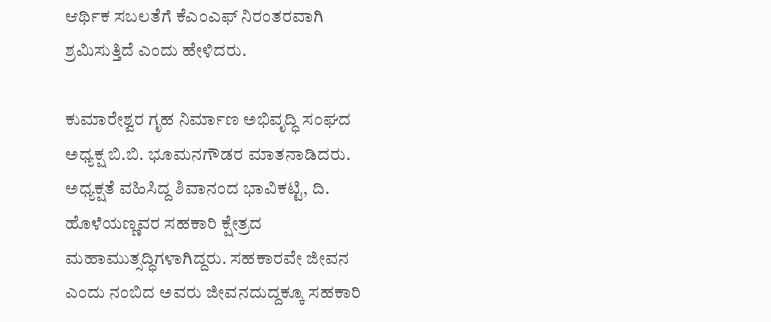ಆರ್ಥಿಕ ಸಬಲತೆಗೆ ಕೆಎಂಎಫ್ ನಿರಂತರವಾಗಿ ಶ್ರಮಿಸುತ್ತಿದೆ ಎಂದು ಹೇಳಿದರು.

ಕುಮಾರೇಶ್ವರ ಗೃಹ ನಿರ್ಮಾಣ ಅಭಿವೃದ್ಧಿ ಸಂಘದ ಅಧ್ಯಕ್ಷ ಬಿ.ಬಿ. ಭೂಮನಗೌಡರ ಮಾತನಾಡಿದರು. ಅಧ್ಯಕ್ಷತೆ ವಹಿಸಿದ್ದ ಶಿವಾನಂದ ಭಾವಿಕಟ್ಟಿ, ದಿ. ಹೊಳೆಯಣ್ಣವರ ಸಹಕಾರಿ ಕ್ಷೇತ್ರದ ಮಹಾಮುತ್ಸದ್ಧಿಗಳಾಗಿದ್ದರು. ಸಹಕಾರವೇ ಜೀವನ ಎಂದು ನಂಬಿದ ಅವರು ಜೀವನದುದ್ದಕ್ಕೂ ಸಹಕಾರಿ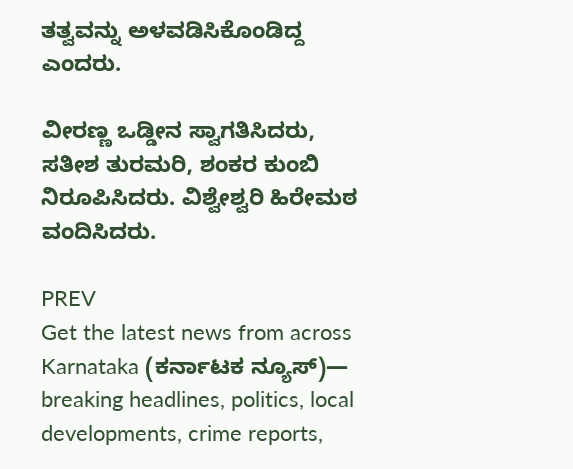ತತ್ವವನ್ನು ಅಳವಡಿಸಿಕೊಂಡಿದ್ದ ಎಂದರು.

ವೀರಣ್ಣ ಒಡ್ಡೀನ ಸ್ವಾಗತಿಸಿದರು, ಸತೀಶ ತುರಮರಿ, ಶಂಕರ ಕುಂಬಿ ನಿರೂಪಿಸಿದರು. ವಿಶ್ವೇಶ್ವರಿ ಹಿರೇಮಠ ವಂದಿಸಿದರು.

PREV
Get the latest news from across Karnataka (ಕರ್ನಾಟಕ ನ್ಯೂಸ್)— breaking headlines, politics, local developments, crime reports,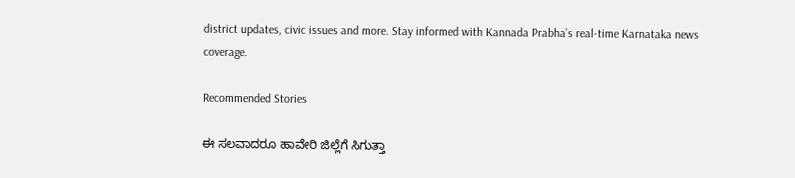district updates, civic issues and more. Stay informed with Kannada Prabha’s real‑time Karnataka news coverage.

Recommended Stories

ಈ ಸಲವಾದರೂ ಹಾವೇರಿ ಜಿಲ್ಲೆಗೆ ಸಿಗುತ್ತಾ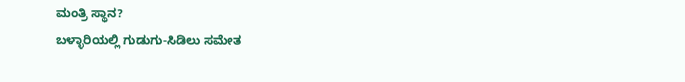ಮಂತ್ರಿ ಸ್ಥಾನ?
ಬಳ್ಳಾರಿಯಲ್ಲಿ ಗುಡುಗು-ಸಿಡಿಲು ಸಮೇತ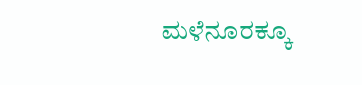ಮಳೆನೂರಕ್ಕೂ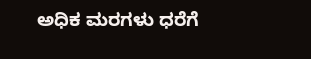ಅಧಿಕ ಮರಗಳು ಧರೆಗೆ